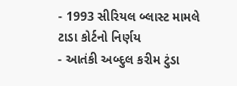- 1993 સીરિયલ બ્લાસ્ટ મામલે ટાડા કોર્ટનો નિર્ણય
- આતંકી અબ્દુલ કરીમ ટુંડા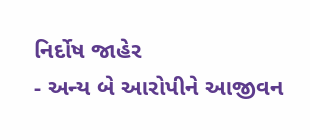નિર્દોષ જાહેર
- અન્ય બે આરોપીને આજીવન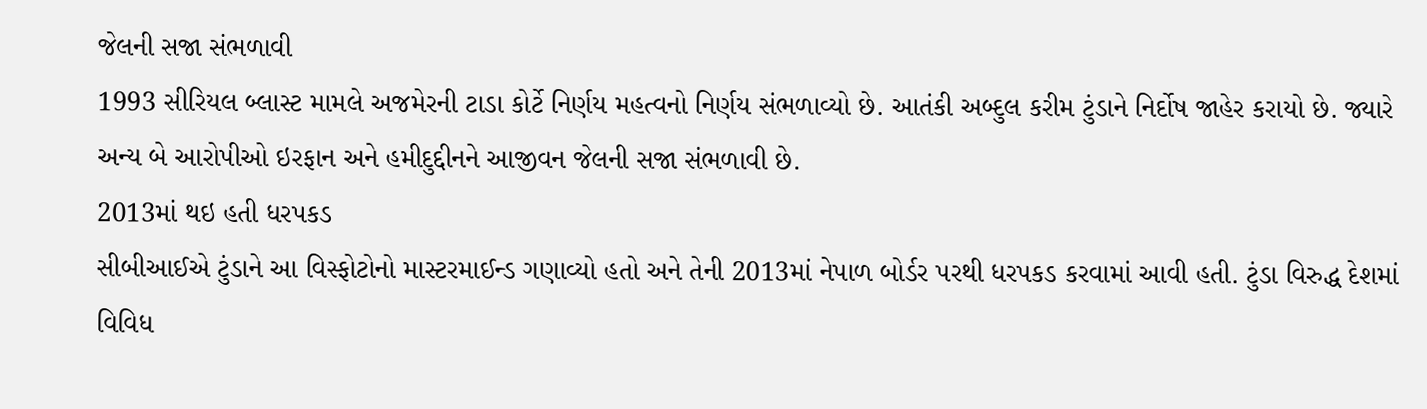જેલની સજા સંભળાવી
1993 સીરિયલ બ્લાસ્ટ મામલે અજમેરની ટાડા કોર્ટે નિર્ણય મહત્વનો નિર્ણય સંભળાવ્યો છે. આતંકી અબ્દુલ કરીમ ટુંડાને નિર્દોષ જાહેર કરાયો છે. જ્યારે અન્ય બે આરોપીઓ ઇરફાન અને હમીદુદ્દીનને આજીવન જેલની સજા સંભળાવી છે.
2013માં થઇ હતી ધરપકડ
સીબીઆઈએ ટુંડાને આ વિસ્ફોટોનો માસ્ટરમાઈન્ડ ગણાવ્યો હતો અને તેની 2013માં નેપાળ બોર્ડર પરથી ધરપકડ કરવામાં આવી હતી. ટુંડા વિરુદ્ધ દેશમાં વિવિધ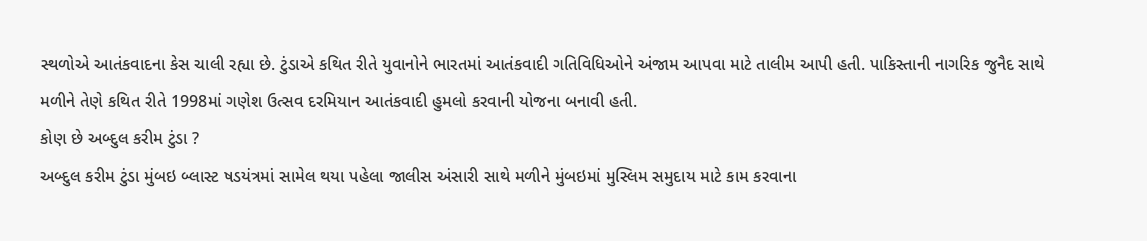સ્થળોએ આતંકવાદના કેસ ચાલી રહ્યા છે. ટુંડાએ કથિત રીતે યુવાનોને ભારતમાં આતંકવાદી ગતિવિધિઓને અંજામ આપવા માટે તાલીમ આપી હતી. પાકિસ્તાની નાગરિક જુનૈદ સાથે મળીને તેણે કથિત રીતે 1998માં ગણેશ ઉત્સવ દરમિયાન આતંકવાદી હુમલો કરવાની યોજના બનાવી હતી.
કોણ છે અબ્દુલ કરીમ ટુંડા ?
અબ્દુલ કરીમ ટુંડા મુંબઇ બ્લાસ્ટ ષડયંત્રમાં સામેલ થયા પહેલા જાલીસ અંસારી સાથે મળીને મુંબઇમાં મુસ્લિમ સમુદાય માટે કામ કરવાના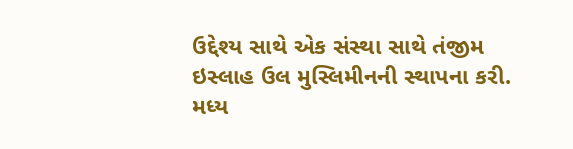ઉદ્દેશ્ય સાથે એક સંસ્થા સાથે તંજીમ ઇસ્લાહ ઉલ મુસ્લિમીનની સ્થાપના કરી. મધ્ય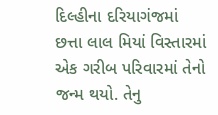દિલ્હીના દરિયાગંજમાં છત્તા લાલ મિયાં વિસ્તારમાં એક ગરીબ પરિવારમાં તેનો જન્મ થયો. તેનુ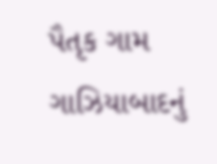પૈતૃક ગામ ગાઝિયાબાદનું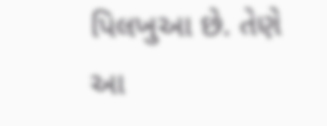પિલખુઆ છે. તેણે આ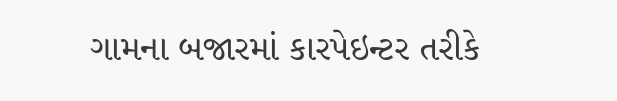ગામના બજારમાં કારપેઇન્ટર તરીકે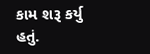કામ શરૂ કર્યુ હતું.